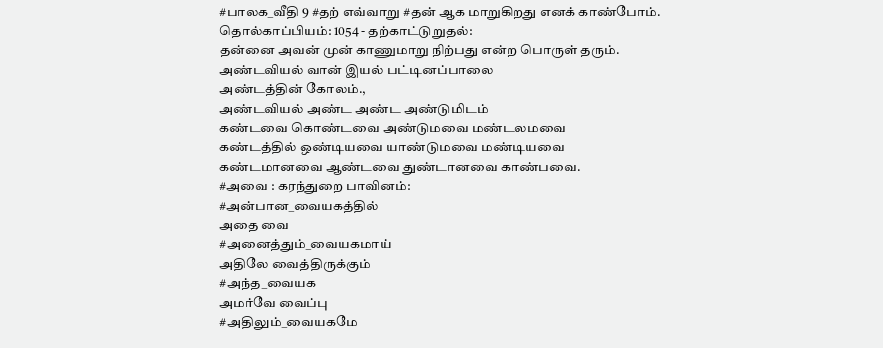#பாலக_வீதி 9 #தற் எவ்வாறு #தன் ஆக மாறுகிறது எனக் காண்போம்.
தொல்காப்பியம்: 1054 - தற்காட்டுறுதல்:
தன்னை அவன் முன் காணுமாறு நிற்பது என்ற பொருள் தரும்.
அண்டவியல் வான் இயல் பட்டினப்பாலை
அண்டத்தின் கோலம்.,
அண்டவியல் அண்ட அண்ட அண்டுமிடம்
கண்டவை கொண்டவை அண்டுமவை மண்டலமவை
கண்டத்தில் ஒண்டியவை யாண்டுமவை மண்டியவை
கண்டமானவை ஆண்டவை துண்டானவை காண்பவை.
#அவை : கரந்துறை பாவினம்:
#அன்பான_வையகத்தில்
அதை வை
#அனைத்தும்_வையகமாய்
அதிலே வைத்திருக்கும்
#அந்த_வையக
அமர்வே வைப்பு
#அதிலும்_வையகமே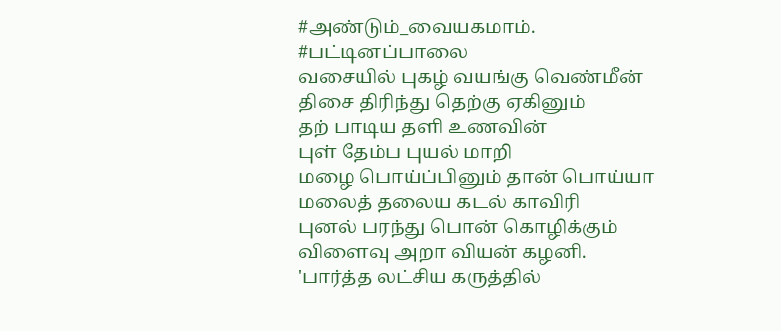#அண்டும்_வையகமாம்.
#பட்டினப்பாலை
வசையில் புகழ் வயங்கு வெண்மீன்
திசை திரிந்து தெற்கு ஏகினும்
தற் பாடிய தளி உணவின்
புள் தேம்ப புயல் மாறி
மழை பொய்ப்பினும் தான் பொய்யா
மலைத் தலைய கடல் காவிரி
புனல் பரந்து பொன் கொழிக்கும்
விளைவு அறா வியன் கழனி.
'பார்த்த லட்சிய கருத்தில்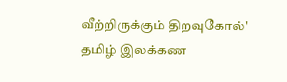வீற்றிருக்கும் திறவுகோல்'
தமிழ் இலக்கண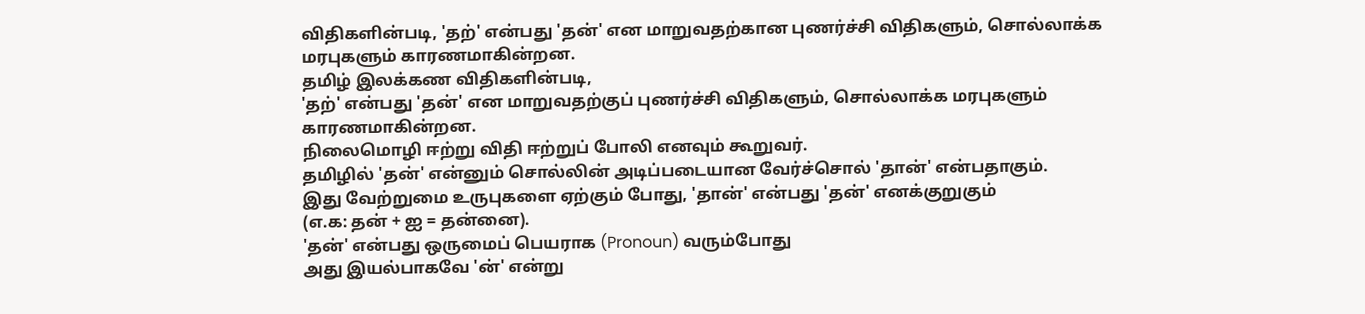விதிகளின்படி, 'தற்' என்பது 'தன்' என மாறுவதற்கான புணர்ச்சி விதிகளும், சொல்லாக்க மரபுகளும் காரணமாகின்றன.
தமிழ் இலக்கண விதிகளின்படி,
'தற்' என்பது 'தன்' என மாறுவதற்குப் புணர்ச்சி விதிகளும், சொல்லாக்க மரபுகளும் காரணமாகின்றன.
நிலைமொழி ஈற்று விதி ஈற்றுப் போலி எனவும் கூறுவர்.
தமிழில் 'தன்' என்னும் சொல்லின் அடிப்படையான வேர்ச்சொல் 'தான்' என்பதாகும்.
இது வேற்றுமை உருபுகளை ஏற்கும் போது, 'தான்' என்பது 'தன்' எனக்குறுகும்
(எ.க: தன் + ஐ = தன்னை).
'தன்' என்பது ஒருமைப் பெயராக (Pronoun) வரும்போது
அது இயல்பாகவே 'ன்' என்று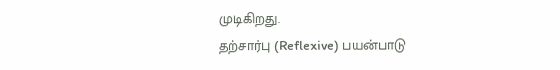முடிகிறது.
தற்சார்பு (Reflexive) பயன்பாடு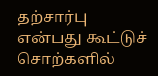தற்சார்பு என்பது கூட்டுச் சொற்களில்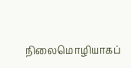நிலைமொழியாகப்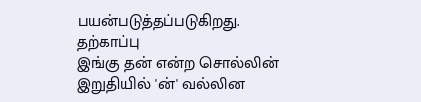பயன்படுத்தப்படுகிறது.
தற்காப்பு
இங்கு தன் என்ற சொல்லின் இறுதியில் 'ன்' வல்லின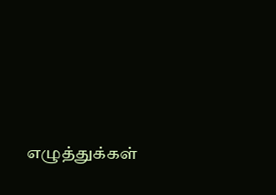எழுத்துக்கள்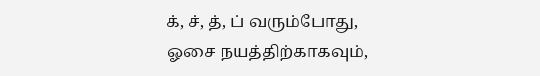க், ச், த், ப் வரும்போது,
ஓசை நயத்திற்காகவும்,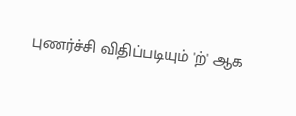புணர்ச்சி விதிப்படியும் 'ற்' ஆக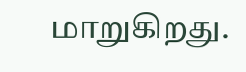மாறுகிறது.